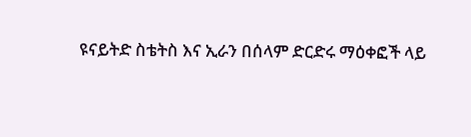ዩናይትድ ስቴትስ እና ኢራን በሰላም ድርድሩ ማዕቀፎች ላይ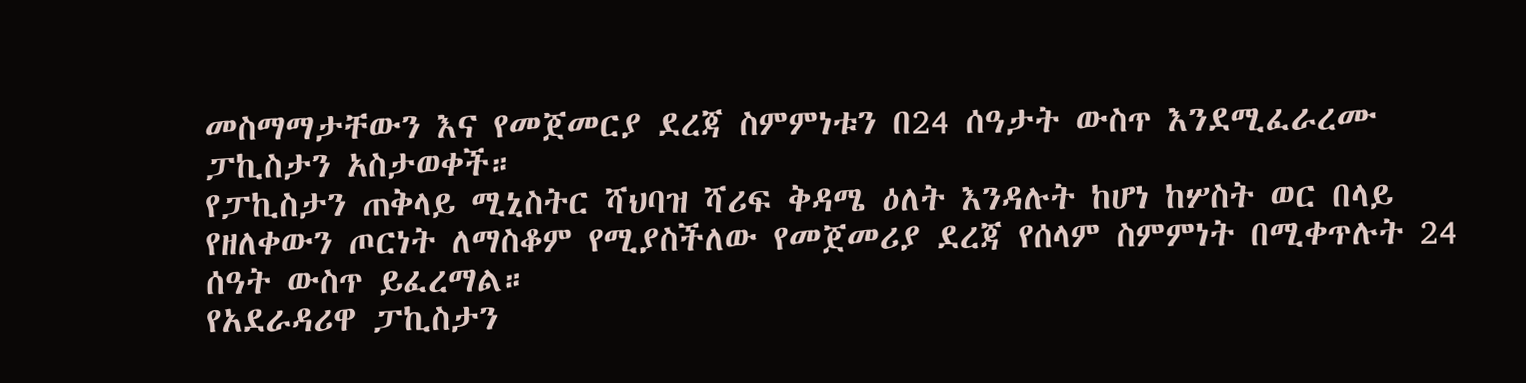መስማማታቸውን እና የመጀመርያ ደረጃ ስምምነቱን በ24 ሰዓታት ውስጥ እንደሚፈራረሙ ፓኪስታን አስታወቀች።
የፓኪስታን ጠቅላይ ሚኒስትር ሻህባዝ ሻሪፍ ቅዳሜ ዕለት እንዳሉት ከሆነ ከሦስት ወር በላይ የዘለቀውን ጦርነት ለማስቆም የሚያስችለው የመጀመሪያ ደረጃ የሰላም ስምምነት በሚቀጥሉት 24 ሰዓት ውስጥ ይፈረማል።
የአደራዳሪዋ ፓኪስታን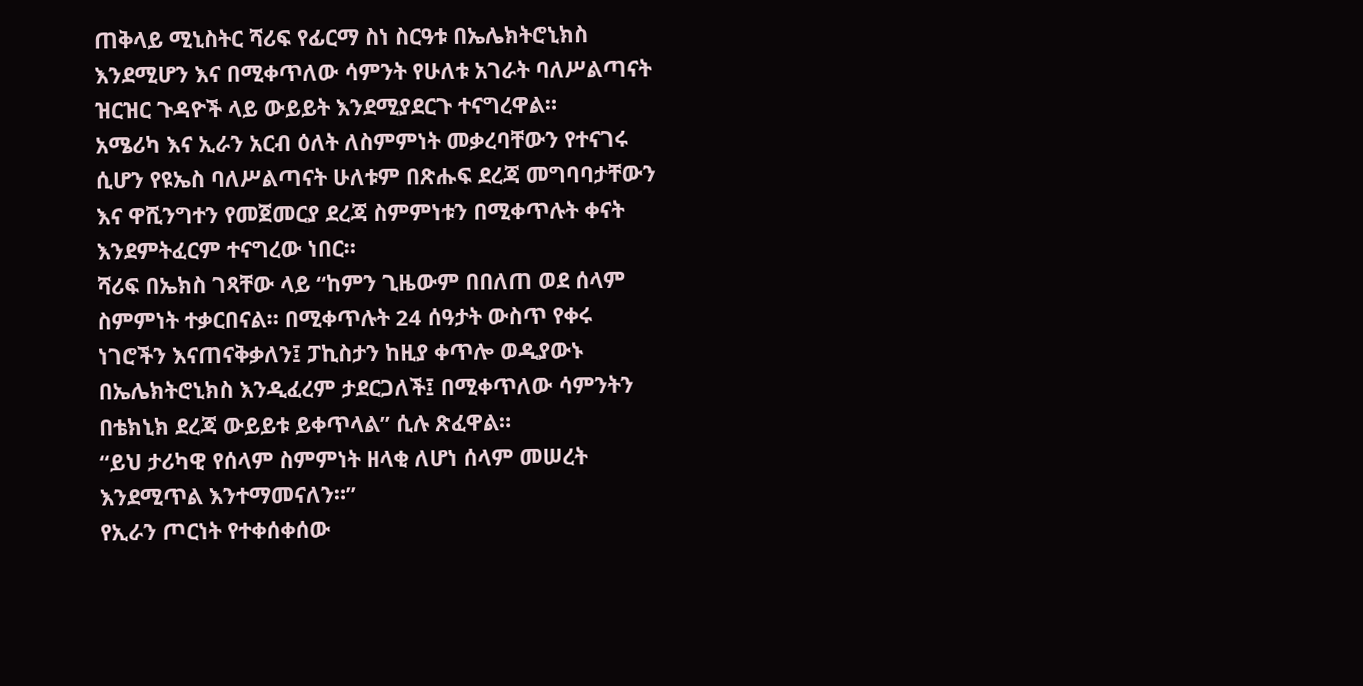ጠቅላይ ሚኒስትር ሻሪፍ የፊርማ ስነ ስርዓቱ በኤሌክትሮኒክስ እንደሚሆን እና በሚቀጥለው ሳምንት የሁለቱ አገራት ባለሥልጣናት ዝርዝር ጉዳዮች ላይ ውይይት እንደሚያደርጉ ተናግረዋል።
አሜሪካ እና ኢራን አርብ ዕለት ለስምምነት መቃረባቸውን የተናገሩ ሲሆን የዩኤስ ባለሥልጣናት ሁለቱም በጽሑፍ ደረጃ መግባባታቸውን እና ዋሺንግተን የመጀመርያ ደረጃ ስምምነቱን በሚቀጥሉት ቀናት እንደምትፈርም ተናግረው ነበር።
ሻሪፍ በኤክስ ገጻቸው ላይ “ከምን ጊዜውም በበለጠ ወደ ሰላም ስምምነት ተቃርበናል። በሚቀጥሉት 24 ሰዓታት ውስጥ የቀሩ ነገሮችን እናጠናቅቃለን፤ ፓኪስታን ከዚያ ቀጥሎ ወዲያውኑ በኤሌክትሮኒክስ እንዲፈረም ታደርጋለች፤ በሚቀጥለው ሳምንትን በቴክኒክ ደረጃ ውይይቱ ይቀጥላል” ሲሉ ጽፈዋል።
“ይህ ታሪካዊ የሰላም ስምምነት ዘላቂ ለሆነ ሰላም መሠረት እንደሚጥል እንተማመናለን።”
የኢራን ጦርነት የተቀሰቀሰው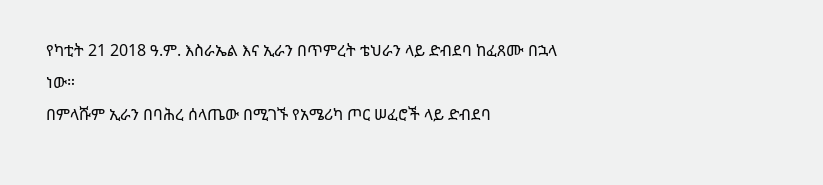የካቲት 21 2018 ዓ.ም. እስራኤል እና ኢራን በጥምረት ቴህራን ላይ ድብደባ ከፈጸሙ በኋላ ነው።
በምላሹም ኢራን በባሕረ ሰላጤው በሚገኙ የአሜሪካ ጦር ሠፈሮች ላይ ድብደባ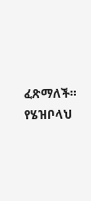ፈጽማለች። የሄዝቦላህ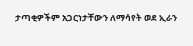ታጣቂዎችም አጋርነታቸውን ለማሳየት ወደ ኢራን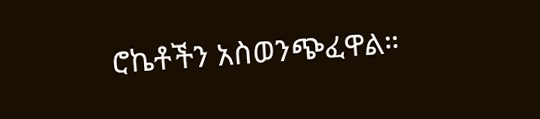ሮኬቶችን አስወንጭፈዋል።